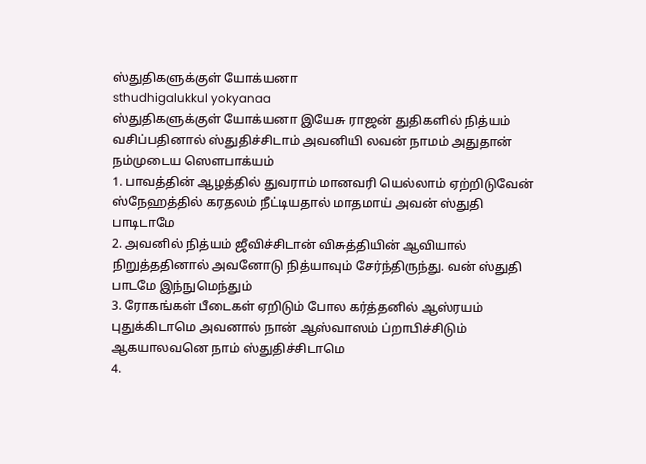ஸ்துதிகளுக்குள் யோக்யனா
sthudhigalukkul yokyanaa
ஸ்துதிகளுக்குள் யோக்யனா இயேசு ராஜன் துதிகளில் நித்யம் வசிப்பதினால் ஸ்துதிச்சிடாம் அவனியி லவன் நாமம் அதுதான் நம்முடைய ஸெளபாக்யம்
1. பாவத்தின் ஆழத்தில் துவராம் மானவரி யெல்லாம் ஏற்றிடுவேன் ஸ்நேஹத்தில் கரதலம் நீட்டியதால் மாதமாய் அவன் ஸ்துதி பாடிடாமே
2. அவனில் நித்யம் ஜீவிச்சிடான் விசுத்தியின் ஆவியால் நிறுத்ததினால் அவனோடு நித்யாவும் சேர்ந்திருந்து. வன் ஸ்துதி பாடமே இந்நுமெந்தும்
3. ரோகங்கள் பீடைகள் ஏறிடும் போல கர்த்தனில் ஆஸ்ரயம் புதுக்கிடாமெ அவனால் நான் ஆஸ்வாஸம் ப்றாபிச்சிடும் ஆகயாலவனெ நாம் ஸ்துதிச்சிடாமெ
4.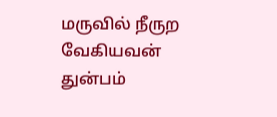மருவில் நீருற வேகியவன் துன்பம்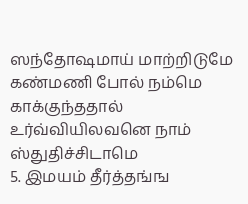ஸந்தோஷமாய் மாற்றிடுமே கண்மணி போல் நம்மெ காக்குந்ததால் உர்வ்வியிலவனெ நாம் ஸ்துதிச்சிடாமெ
5. இமயம் தீர்த்தங்ங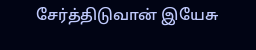சேர்த்திடுவான் இயேசு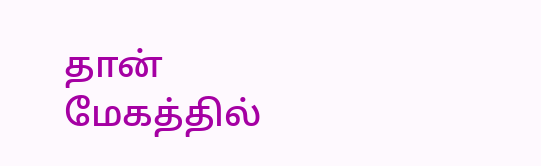தான் மேகத்தில்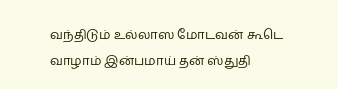வந்திடும் உல்லாஸ மோடவன் கூடெ வாழாம் இன்பமாய் தன் ஸ்துதி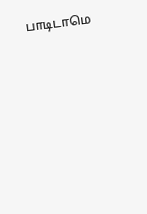பாடிடாமெ